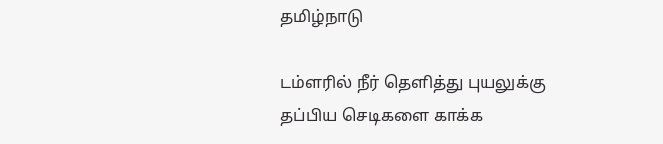தமிழ்நாடு

டம்ளரில் நீர் தெளித்து புயலுக்கு தப்பிய செடிகளை காக்க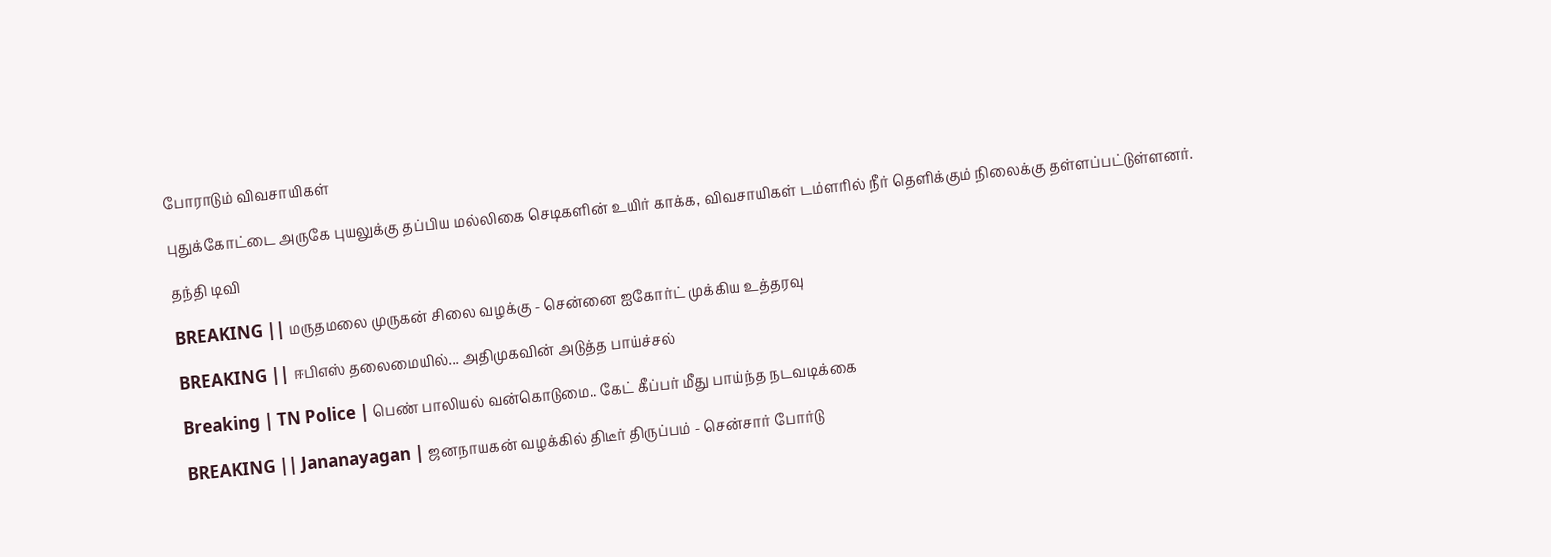போராடும் விவசாயிகள்

புதுக்கோட்டை அருகே புயலுக்கு தப்பிய மல்லிகை செடிகளின் உயிர் காக்க, விவசாயிகள் டம்ளரில் நீர் தெளிக்கும் நிலைக்கு தள்ளப்பட்டுள்ளனர்.

தந்தி டிவி

BREAKING || மருதமலை முருகன் சிலை வழக்கு - சென்னை ஐகோர்ட் முக்கிய உத்தரவு

BREAKING || ஈபிஎஸ் தலைமையில்... அதிமுகவின் அடுத்த பாய்ச்சல்

Breaking | TN Police | பெண் பாலியல் வன்கொடுமை.. கேட் கீப்பர் மீது பாய்ந்த நடவடிக்கை

BREAKING || Jananayagan | ஜனநாயகன் வழக்கில் திடீர் திருப்பம் - சென்சார் போர்டு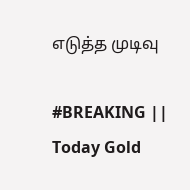எடுத்த முடிவு

#BREAKING || Today Gold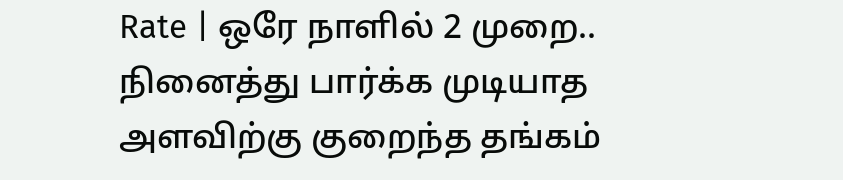Rate | ஒரே நாளில் 2 முறை.. நினைத்து பார்க்க முடியாத அளவிற்கு குறைந்த தங்கம்